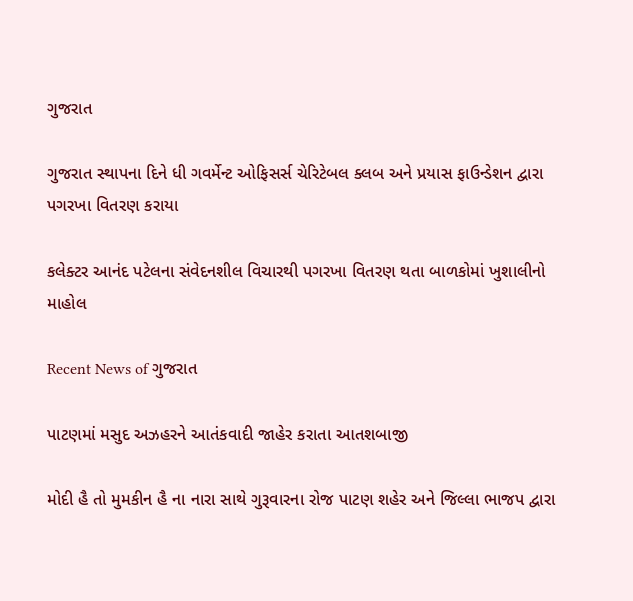ગુજરાત

ગુજરાત સ્થાપના દિને ધી ગવર્મેન્ટ ઓફિસર્સ ચેરિટેબલ ક્લબ અને પ્રયાસ ફાઉન્ડેશન દ્વારા પગરખા વિતરણ કરાયા

કલેક્ટર આનંદ પટેલના સંવેદનશીલ વિચારથી પગરખા વિતરણ થતા બાળકોમાં ખુશાલીનો માહોલ

Recent News of ગુજરાત

પાટણમાં મસુદ અઝહરને આતંકવાદી જાહેર કરાતા આતશબાજી

મોદી હૈ તો મુમકીન હૈ ના નારા સાથે ગુરૂવારના રોજ પાટણ શહેર અને જિલ્લા ભાજપ દ્વારા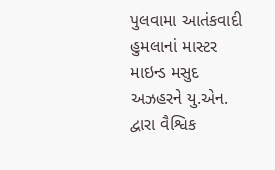પુલવામા આતંકવાદી હુમલાનાં માસ્ટર માઇન્ડ મસુદ અઝહરને યુ.એન. દ્વારા વૈશ્વિક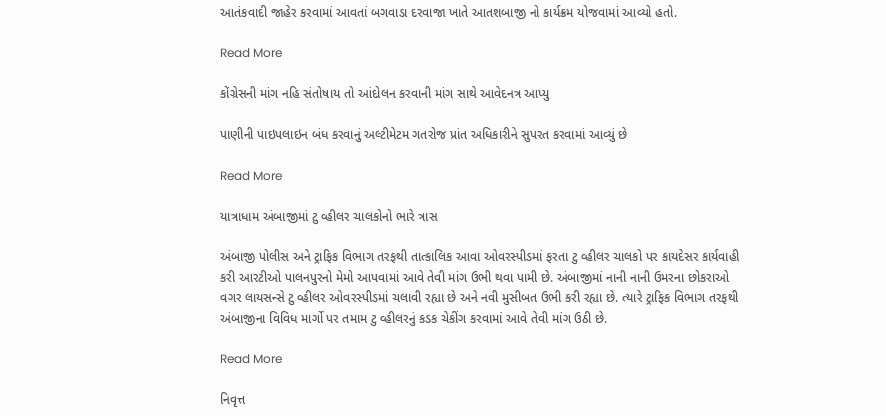આતંકવાદી જાહેર કરવામાં આવતાં બગવાડા દરવાજા ખાતે આતશબાજી નો કાર્યક્રમ યોજવામાં આવ્યો હતો.

Read More

કોંગ્રેસની માંગ નહિ સંતોષાય તો આંદોલન કરવાની માંગ સાથે આવેદનત્ર આપ્યુ

પાણીની પાઇપલાઇન બંધ કરવાનું અલ્ટીમેટમ ગતરોજ પ્રાંત અધિકારીને સુપરત કરવામાં આવ્યું છે

Read More

યાત્રાધામ અંબાજીમાં ટુ વ્હીલર ચાલકોનો ભારે ત્રાસ

અંબાજી પોલીસ અને ટ્રાફિક વિભાગ તરફથી તાત્કાલિક આવા ઓવરસ્પીડમાં ફરતા ટુ વ્હીલર ચાલકો પર કાયદેસર કાર્યવાહી કરી આરટીઓ પાલનપુરનો મેમો આપવામાં આવે તેવી માંગ ઉભી થવા પામી છે. અંબાજીમાં નાની નાની ઉમરના છોકરાઓ વગર લાયસન્સે ટુ વ્હીલર ઓવરસ્પીડમાં ચલાવી રહ્યા છે અને નવી મુસીબત ઉભી કરી રહ્યા છે. ત્યારે ટ્રાફિક વિભાગ તરફથી અંબાજીના વિવિધ માર્ગો પર તમામ ટુ વ્હીલરનું કડક ચેકીંગ કરવામાં આવે તેવી માંગ ઉઠી છે.

Read More

નિવૃત્ત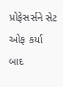પ્રોફેસર્સને સેટ ઓફ કર્યા બાદ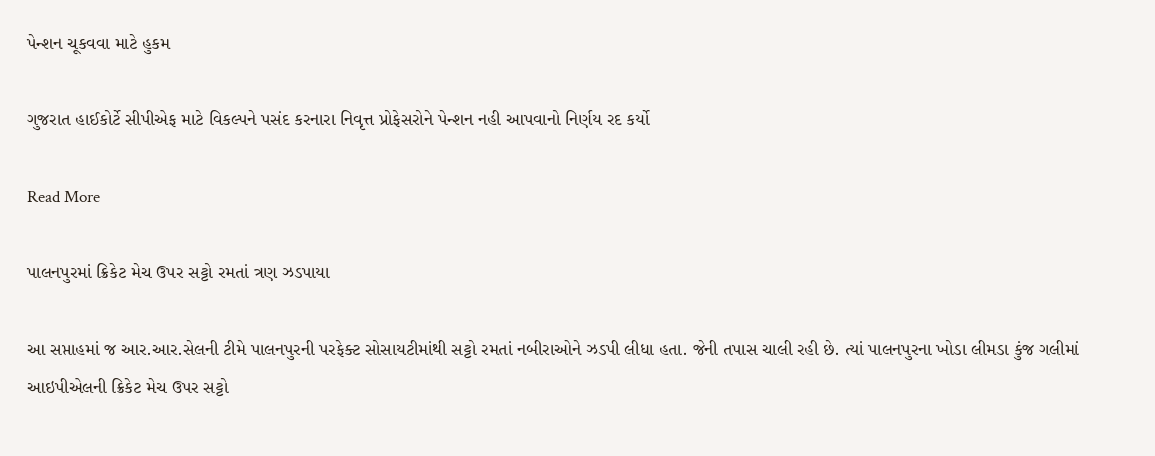પેન્શન ચૂકવવા માટે હુકમ

ગુજરાત હાઈકોર્ટે સીપીએફ માટે વિકલ્પને પસંદ કરનારા નિવૃત્ત પ્રોફેસરોને પેન્શન નહી આપવાનો નિર્ણય રદ કર્યો

Read More

પાલનપુરમાં ક્રિકેટ મેચ ઉપર સટ્ટો રમતાં ત્રણ ઝડપાયા

આ સપ્તાહમાં જ આર.આર.સેલની ટીમે પાલનપુરની પરફેક્ટ સોસાયટીમાંથી સટ્ટો રમતાં નબીરાઓને ઝડપી લીધા હતા. જેની તપાસ ચાલી રહી છે. ત્યાં પાલનપુરના ખોડા લીમડા કુંજ ગલીમાં આઇપીએલની ક્રિકેટ મેચ ઉપર સટ્ટો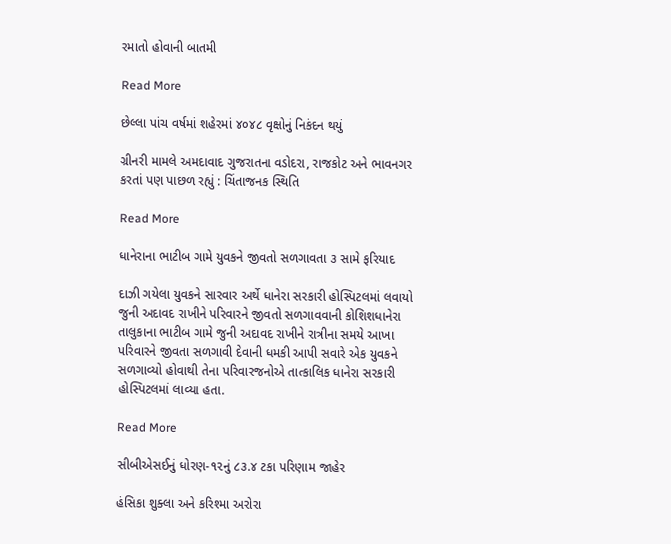રમાતો હોવાની બાતમી

Read More

છેલ્લા પાંચ વર્ષમાં શહેરમાં ૪૦૪૮ વૃક્ષોનું નિકંદન થયું

ગ્રીનરી મામલે અમદાવાદ ગુજરાતના વડોદરા, રાજકોટ અને ભાવનગર કરતાં પણ પાછળ રહ્યું : ચિંતાજનક સ્થિતિ

Read More

ધાનેરાના ભાટીબ ગામે યુવકને જીવતો સળગાવતા ૩ સામે ફરિયાદ

દાઝી ગયેલા યુવકને સારવાર અર્થે ધાનેરા સરકારી હોસ્પિટલમાં લવાયો જુની અદાવદ રાખીને પરિવારને જીવતો સળગાવવાની કોશિશધાનેરા તાલુકાના ભાટીબ ગામે જુની અદાવદ રાખીને રાત્રીના સમયે આખા પરિવારને જીવતા સળગાવી દેવાની ધમકી આપી સવારે એક યુવકને સળગાવ્યો હોવાથી તેના પરિવારજનોએ તાત્કાલિક ધાનેરા સરકારી હોસ્પિટલમાં લાવ્યા હતા.

Read More

સીબીએસઈનું ધોરણ-૧૨નું ૮૩.૪ ટકા પરિણામ જાહેર

હંસિકા શુક્લા અને કરિશ્મા અરોરા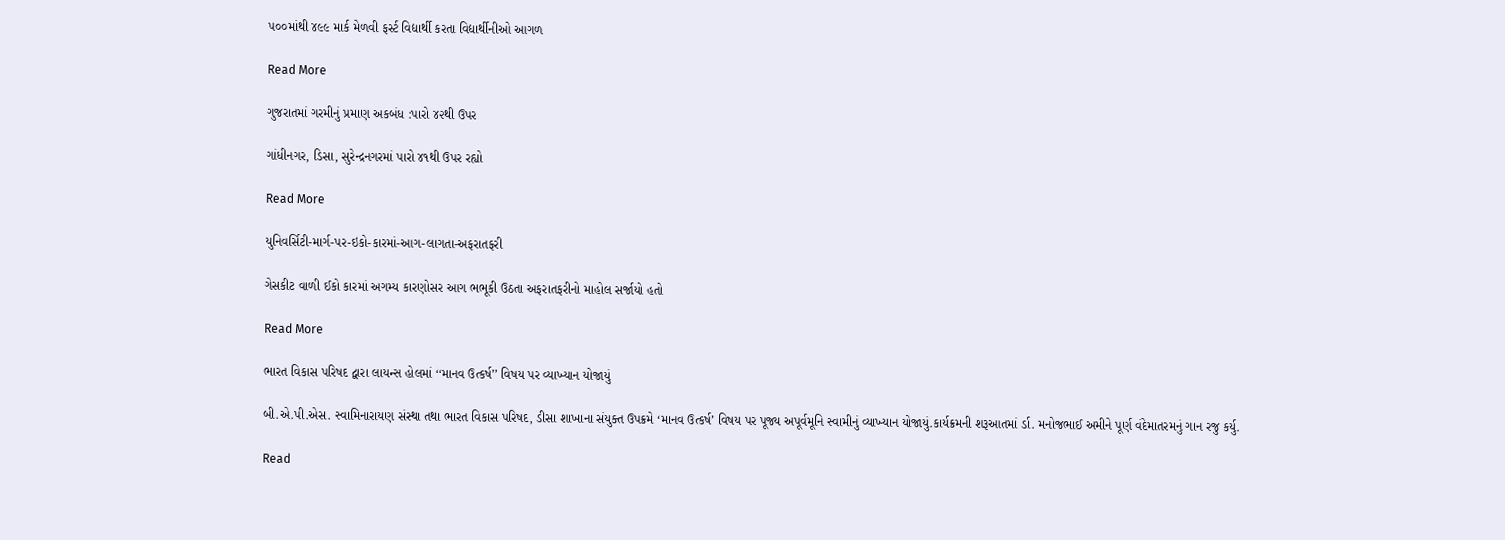૫૦૦માંથી ૪૯૯ માર્ક મેળવી ફર્સ્ટ વિદ્યાર્થી કરતા વિદ્યાર્થીનીઓ આગળ

Read More

ગુજરાતમાં ગરમીનું પ્રમાણ અકબંધ :પારો ૪૨થી ઉપર

ગાંધીનગર, ડિસા, સુરેન્દ્રનગરમાં પારો ૪૧થી ઉપર રહ્યો

Read More

યુનિવર્સિટી-માર્ગ-પર-ઇકો-કારમાં-આગ-લાગતા-અફરાતફરી

ગેસકીટ વાળી ઈકો કારમાં અગમ્ય કારણોસર આગ ભભૂકી ઉઠતા અફરાતફરીનો માહોલ સર્જાયો હતો

Read More

ભારત વિકાસ પરિષદ દ્વારા લાયન્સ હોલમાં ‘‘માનવ ઉત્કર્ષ’’ વિષય પર વ્યાખ્યાન યોજાયું

બી.એ.પી.એસ. સ્વામિનારાયણ સંસ્થા તથા ભારત વિકાસ પરિષદ, ડીસા શાખાના સંયુક્ત ઉપક્રમે ‘માનવ ઉત્કર્ષ’ વિષય પર પૂજ્ય અપૂર્વમૂનિ સ્વામીનું વ્યાખ્યાન યોજાયું.કાર્યક્રમની શરૂઆતમાં ર્ડા. મનોજભાઈ અમીને પૂર્ણ વંદેમાતરમનું ગાન રજુ કર્યુ.

Read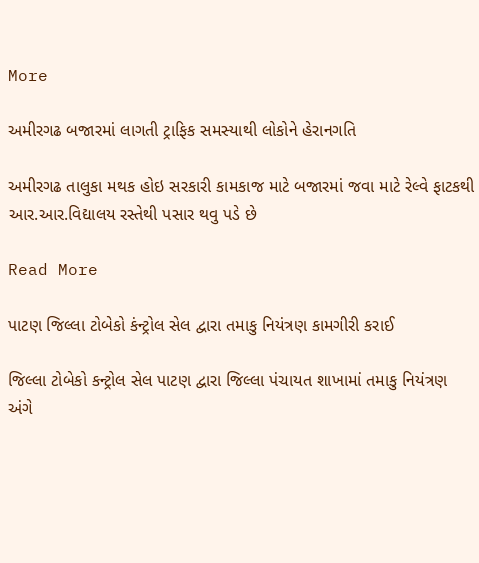More

અમીરગઢ બજારમાં લાગતી ટ્રાફિક સમસ્યાથી લોકોને હેરાનગતિ

અમીરગઢ તાલુકા મથક હોઇ સરકારી કામકાજ માટે બજારમાં જવા માટે રેલ્વે ફાટકથી આર.આર.વિદ્યાલય રસ્તેથી પસાર થવુ પડે છે

Read More

પાટણ જિલ્લા ટોબેકો કંન્ટ્રોલ સેલ દ્વારા તમાકુ નિયંત્રણ કામગીરી કરાઈ

જિલ્લા ટોબેકો કન્ટ્રોલ સેલ પાટણ દ્વારા જિલ્લા પંચાયત શાખામાં તમાકુ નિયંત્રણ અંગે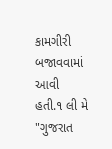કામગીરી બજાવવામાં આવી હતી.૧ લી મે "ગુજરાત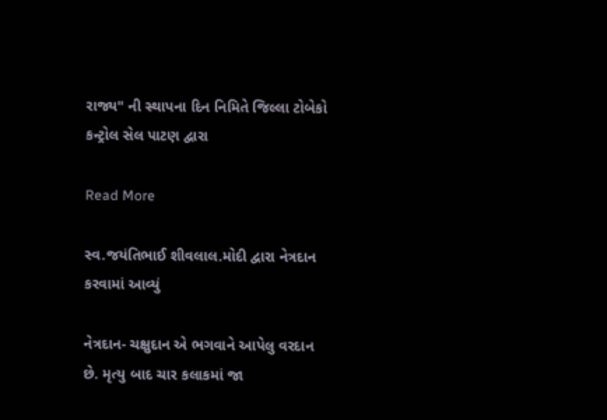રાજ્ય" ની સ્થાપના દિન નિમિતે જિલ્લા ટોબેકો કન્ટ્રોલ સેલ પાટણ દ્વારા

Read More

સ્વ.જયંતિભાઈ શીવલાલ.મોદી દ્વારા નેત્રદાન કરવામાં આવ્યું

નેત્રદાન- ચક્ષુદાન એ ભગવાને આપેલુ વરદાન છે. મૃત્યુ બાદ ચાર કલાકમાં જા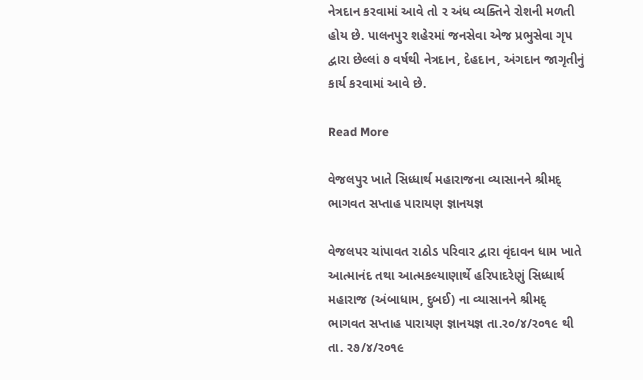નેત્રદાન કરવામાં આવે તો ર અંધ વ્યક્તિને રોશની મળતી હોય છે. પાલનપુર શહેરમાં જનસેવા એજ પ્રભુસેવા ગૃપ દ્વારા છેલ્લાં ૭ વર્ષથી નેત્રદાન, દેહદાન, અંગદાન જાગૃતીનું કાર્ય કરવામાં આવે છે.

Read More

વેજલપુર ખાતે સિધ્ધાર્થ મહારાજના વ્યાસાનને શ્રીમદ્‌ ભાગવત સપ્તાહ પારાયણ જ્ઞાનયજ્ઞ

વેજલપર ચાંપાવત રાઠોડ પરિવાર દ્વારા વૃંદાવન ધામ ખાતે આત્માનંદ તથા આત્મકલ્યાણાર્થે હરિપાદરેણું સિધ્ધાર્થ મહારાજ (અંબાધામ, દુબઈ) ના વ્યાસાનને શ્રીમદ્‌ ભાગવત સપ્તાહ પારાયણ જ્ઞાનયજ્ઞ તા.ર૦/૪/ર૦૧૯ થી તા. ર૭/૪/ર૦૧૯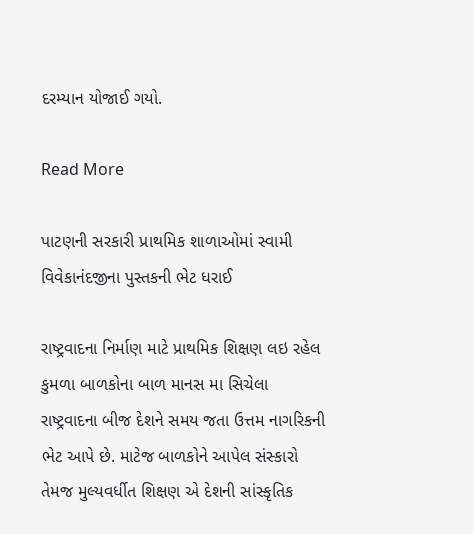દરમ્યાન યોજાઈ ગયો.

Read More

પાટણની સરકારી પ્રાથમિક શાળાઓમાં સ્વામી વિવેકાનંદજીના પુસ્તકની ભેટ ધરાઈ

રાષ્ટ્રવાદના નિર્માણ માટે પ્રાથમિક શિક્ષણ લઇ રહેલ કુમળા બાળકોના બાળ માનસ મા સિચેલા રાષ્ટ્રવાદના બીજ દેશને સમય જતા ઉત્તમ નાગરિકની ભેટ આપે છે. માટેજ બાળકોને આપેલ સંસ્કારો તેમજ મુલ્યવર્ધીત શિક્ષણ એ દેશની સાંસ્કૃતિક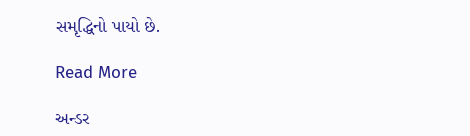સમૃદ્ધિનો પાયો છે.

Read More

અન્ડર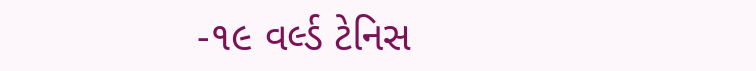-૧૯ વર્લ્ડ ટેનિસ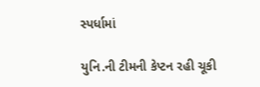સ્પર્ધામાં

યુનિ.ની ટીમની કેપ્ટન રહી ચૂકી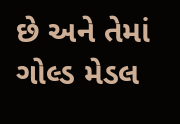છે અને તેમાં ગોલ્ડ મેડલ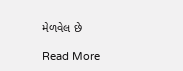મેળવેલ છે

Read More